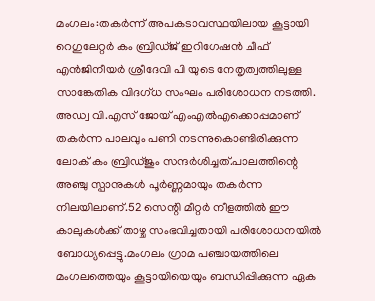മംഗലം:തകർന്ന് അപകടാവസ്ഥയിലായ കൂട്ടായി റെഗുലേറ്റർ കം ബ്രിഡ്ജ് ഇറിഗേഷൻ ചീഫ് എൻജിനീയർ ശ്രീദേവി പി യുടെ നേതൃത്വത്തിലുള്ള സാങ്കേതിക വിദഗ്ധ സംഘം പരിശോധന നടത്തി. അഡ്വ വി.എസ് ജോയ് എംഎൽഎക്കൊപ്പമാണ് തകർന്ന പാലവും പണി നടന്നുകൊണ്ടിരിക്കുന്ന ലോക് കം ബ്രിഡ്ജും സന്ദർശിച്ചത്.പാലത്തിന്റെ അഞ്ചു സ്പാനുകൾ പൂർണ്ണമായും തകർന്ന നിലയിലാണ്.52 സെന്റി മീറ്റർ നീളത്തിൽ ഈ കാലുകൾക്ക് താഴ്ച സംഭവിച്ചതായി പരിശോധനയിൽ ബോധ്യപ്പെട്ടു.മംഗലം ഗ്രാമ പഞ്ചായത്തിലെ മംഗലത്തെയും കൂട്ടായിയെയും ബന്ധിപ്പിക്കുന്ന ഏക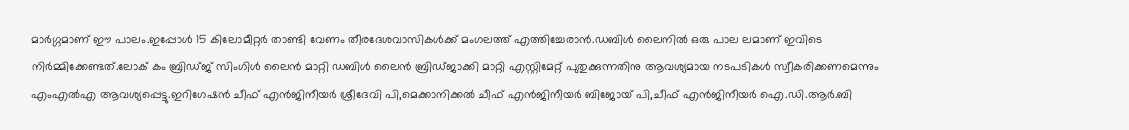മാർഗ്ഗമാണ് ഈ പാലം.ഇപ്പോൾ 15 കിലോമീറ്റർ താണ്ടി വേണം തീരദേശവാസികൾക്ക് മംഗലത്ത് എത്തിച്ചേരാൻ.ഡബിൾ ലൈനിൽ ഒരു പാല ലമാണ് ഇവിടെ നിർമ്മിക്കേണ്ടത്.ലോക് കം ബ്രിഡ്ജ് സിംഗിൾ ലൈൻ മാറ്റി ഡബിൾ ലൈൻ ബ്രിഡ്ജാക്കി മാറ്റി എസ്റ്റിമേറ്റ് പുതുക്കുന്നതിനു ആവശ്യമായ നടപടികൾ സ്വീകരിക്കണമെന്നും എംഎൽഎ ആവശ്യപ്പെട്ടു.ഇറിഗേഷൻ ചീഫ് എൻജിനീയർ ശ്രീദേവി പി,മെക്കാനിക്കൽ ചീഫ് എൻജിനീയർ ബിജോയ് പി,ചീഫ് എൻജിനീയർ ഐ.ഡി.ആർ.ബി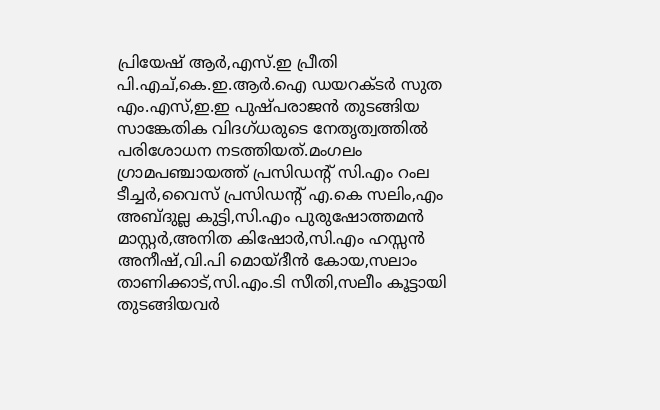പ്രിയേഷ് ആർ,എസ്.ഇ പ്രീതി
പി.എച്,കെ.ഇ.ആർ.ഐ ഡയറക്ടർ സുത എം.എസ്,ഇ.ഇ പുഷ്പരാജൻ തുടങ്ങിയ സാങ്കേതിക വിദഗ്ധരുടെ നേതൃത്വത്തിൽ പരിശോധന നടത്തിയത്.മംഗലം ഗ്രാമപഞ്ചായത്ത് പ്രസിഡന്റ് സി.എം റംല ടീച്ചർ,വൈസ് പ്രസിഡന്റ് എ.കെ സലിം,എം അബ്ദുല്ല കുട്ടി,സി.എം പുരുഷോത്തമൻ മാസ്റ്റർ,അനിത കിഷോർ,സി.എം ഹസ്സൻ അനീഷ്,വി.പി മൊയ്ദീൻ കോയ,സലാം താണിക്കാട്,സി.എം.ടി സീതി,സലീം കൂട്ടായി തുടങ്ങിയവർ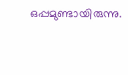ഒപ്പമുണ്ടായിരുന്നു.